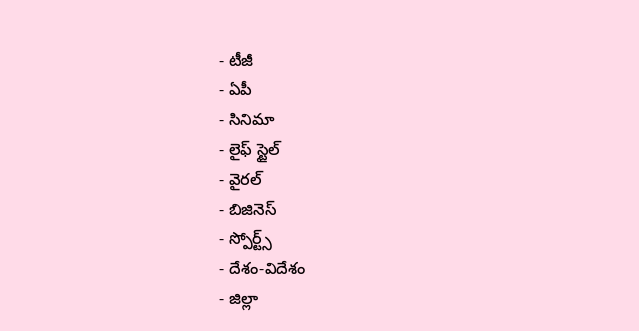- టీజీ
- ఏపీ
- సినిమా
- లైఫ్ స్టైల్
- వైరల్
- బిజినెస్
- స్పోర్ట్స్
- దేశం-విదేశం
- జిల్లా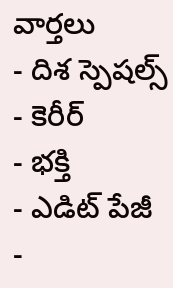వార్తలు
- దిశ స్పెషల్స్
- కెరీర్
- భక్తి
- ఎడిట్ పేజీ
-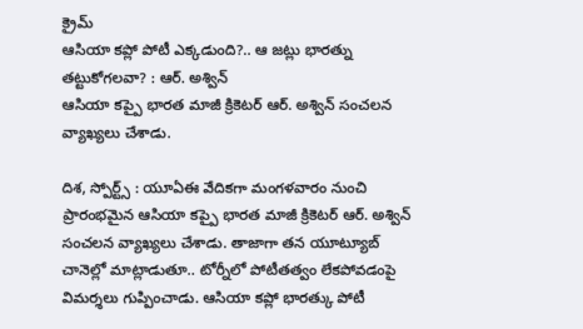క్రైమ్
ఆసియా కప్లో పోటీ ఎక్కడుంది?.. ఆ జట్లు భారత్ను తట్టుకోగలవా? : ఆర్. అశ్విన్
ఆసియా కప్పై భారత మాజీ క్రికెటర్ ఆర్. అశ్విన్ సంచలన వ్యాఖ్యలు చేశాడు.

దిశ, స్పోర్ట్స్ : యూఏఈ వేదికగా మంగళవారం నుంచి ప్రారంభమైన ఆసియా కప్పై భారత మాజీ క్రికెటర్ ఆర్. అశ్విన్ సంచలన వ్యాఖ్యలు చేశాడు. తాజాగా తన యూట్యూబ్ చానెల్లో మాట్లాడుతూ.. టోర్నీలో పోటీతత్వం లేకపోవడంపై విమర్శలు గుప్పించాడు. ఆసియా కప్లో భారత్కు పోటీ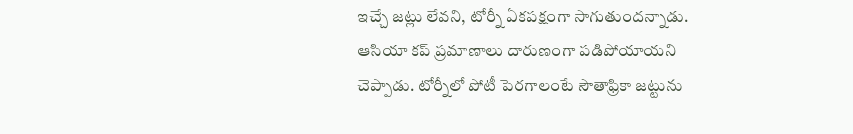ఇచ్చే జట్లు లేవని, టోర్నీ ఏకపక్షంగా సాగుతుందన్నాడు. ఆసియా కప్ ప్రమాణాలు దారుణంగా పడిపోయాయని చెప్పాడు. టోర్నీలో పోటీ పెరగాలంటే సౌతాఫ్రికా జట్టును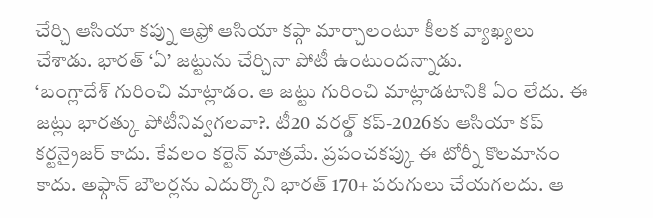చేర్చి ఆసియా కప్ను ఆఫ్రో ఆసియా కప్గా మార్చాలంటూ కీలక వ్యాఖ్యలు చేశాడు. భారత్ ‘ఏ’ జట్టును చేర్చినా పోటీ ఉంటుందన్నాడు.
‘బంగ్లాదేశ్ గురించి మాట్లాడం. ఆ జట్టు గురించి మాట్లాడటానికి ఏం లేదు. ఈ జట్లు భారత్కు పోటీనివ్వగలవా?. టీ20 వరల్డ్ కప్-2026కు ఆసియా కప్ కర్టన్రైజర్ కాదు. కేవలం కర్టెన్ మాత్రమే. ప్రపంచకప్కు ఈ టోర్నీ కొలమానం కాదు. అఫ్గాన్ బౌలర్లను ఎదుర్కొని భారత్ 170+ పరుగులు చేయగలదు. ఆ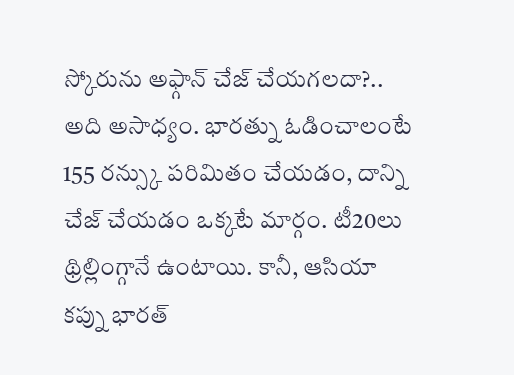స్కోరును అఫ్గాన్ చేజ్ చేయగలదా?.. అది అసాధ్యం. భారత్ను ఓడించాలంటే 155 రన్స్కు పరిమితం చేయడం, దాన్ని చేజ్ చేయడం ఒక్కటే మార్గం. టీ20లు థ్రిల్లింగ్గానే ఉంటాయి. కానీ, ఆసియా కప్ను భారత్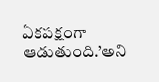ఏకపక్షంగా ఆడుతుంది.’అని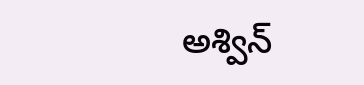అశ్విన్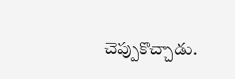చెప్పుకొచ్చాడు.